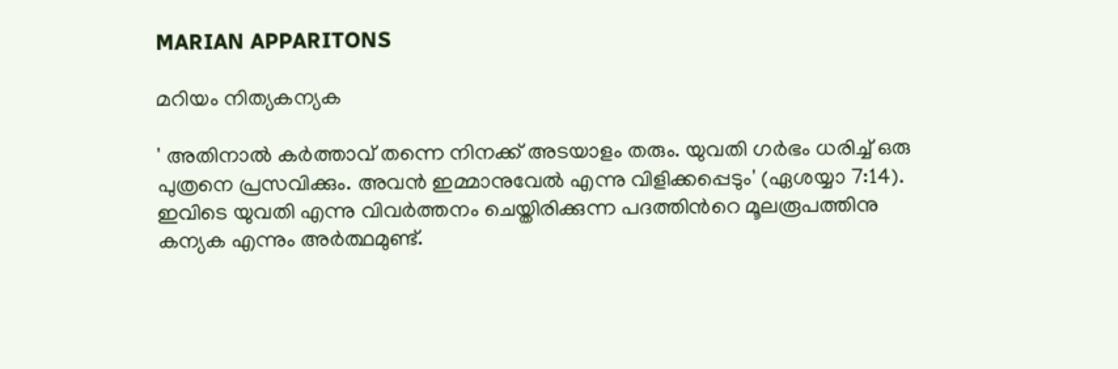MARIAN APPARITONS

മറിയം നിത്യകന്യക

' അതിനാൽ കർത്താവ് തന്നെ നിനക്ക് അടയാളം തരും. യുവതി ഗർഭം ധരിച്ച് ഒരു പുത്രനെ പ്രസവിക്കും. അവൻ ഇമ്മാനുവേൽ എന്നു വിളിക്കപ്പെടും' (ഏശയ്യാ 7:14). ഇവിടെ യുവതി എന്നു വിവർത്തനം ചെയ്തിരിക്കുന്ന പദത്തിൻറെ മൂലരൂപത്തിനു കന്യക എന്നും അർത്ഥമുണ്ട്.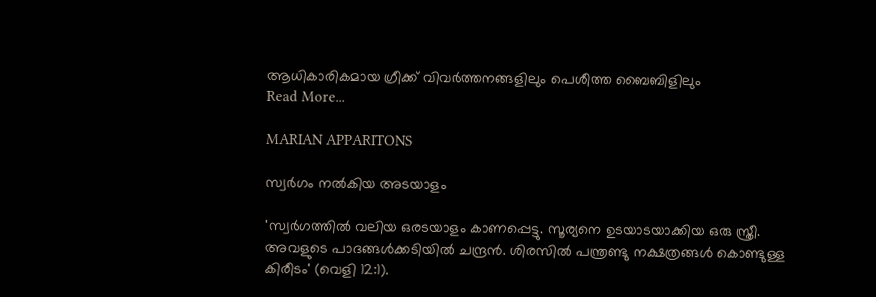ആധികാരികമായ ഗ്രീക്ക് വിവർത്തനങ്ങളിലും പെശീത്ത ബൈബിളിലും
Read More...

MARIAN APPARITONS

സ്വർഗം നൽകിയ അടയാളം

'സ്വർഗത്തിൽ വലിയ ഒരടയാളം കാണപ്പെട്ടു. സൂര്യനെ ഉടയാടയാക്കിയ ഒരു സ്ത്രീ. അവളുടെ പാദങ്ങൾക്കടിയിൽ ചന്ദ്രൻ. ശിരസിൽ പന്ത്രണ്ടു നക്ഷത്രങ്ങൾ കൊണ്ടുള്ള കിരീടം' (വെളി 12:1).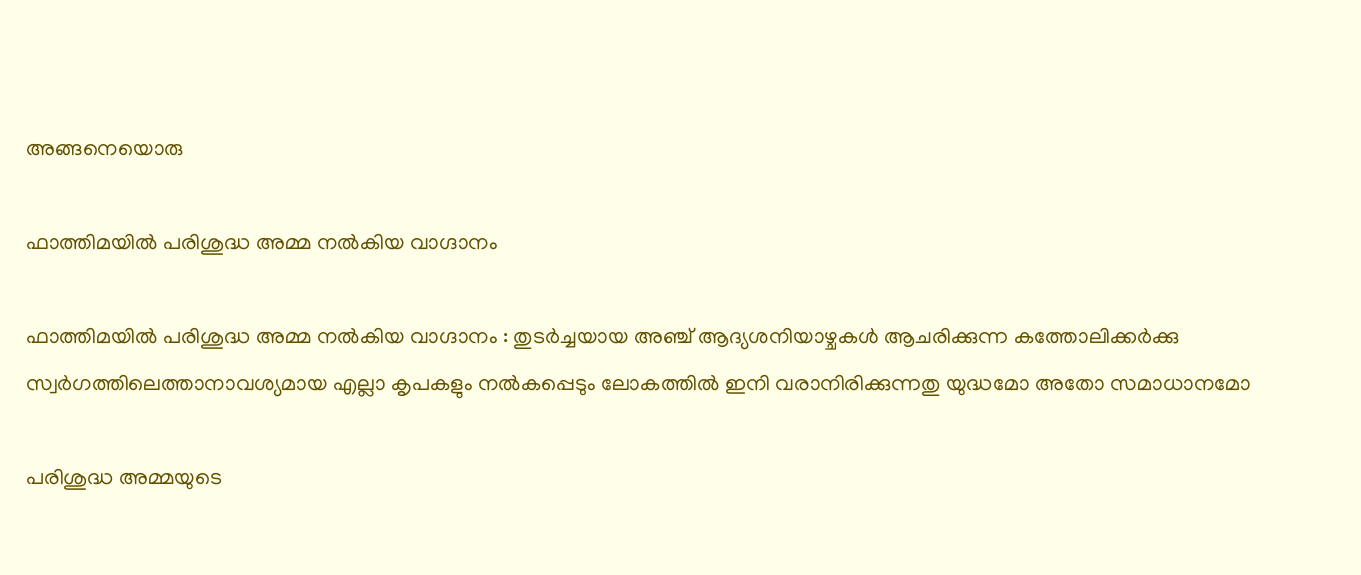അങ്ങനെയൊരു

ഫാത്തിമയിൽ പരിശുദ്ധ അമ്മ നൽകിയ വാഗ്ദാനം

ഫാത്തിമയിൽ പരിശുദ്ധ അമ്മ നൽകിയ വാഗ്ദാനം : തുടർച്ചയായ അഞ്ച് ആദ്യശനിയാഴ്ചകൾ ആചരിക്കുന്ന കത്തോലിക്കർക്കു സ്വർഗത്തിലെത്താനാവശ്യമായ എല്ലാ കൃപകളും നൽകപ്പെടും ലോകത്തിൽ ഇനി വരാനിരിക്കുന്നതു യുദ്ധമോ അതോ സമാധാനമോ

പരിശുദ്ധ അമ്മയുടെ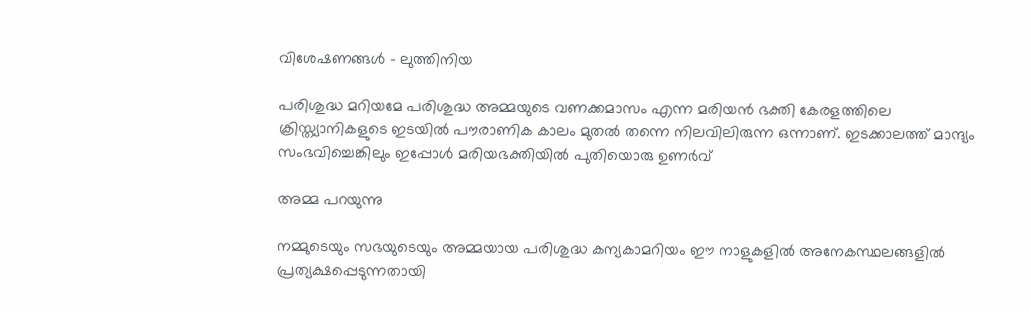വിശേഷണങ്ങൾ – ലുത്തിനിയ

പരിശുദ്ധ മറിയമേ പരിശുദ്ധ അമ്മയുടെ വണക്കമാസം എന്ന മരിയൻ ഭക്തി കേരളത്തിലെ ക്രിസ്ത്യാനികളുടെ ഇടയിൽ പൗരാണിക കാലം മുതൽ തന്നെ നിലവിലിരുന്ന ഒന്നാണ്. ഇടക്കാലത്ത് മാന്ദ്യം സംഭവിച്ചെങ്കിലും ഇപ്പോൾ മരിയഭക്തിയിൽ പുതിയൊരു ഉണർവ്

അമ്മ പറയുന്നു

നമ്മുടെയും സഭയുടെയും അമ്മയായ പരിശുദ്ധ കന്യകാമറിയം ഈ നാളുകളിൽ അനേകസ്ഥലങ്ങളിൽ പ്രത്യക്ഷപ്പെടുന്നതായി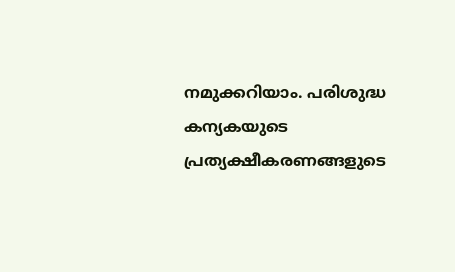നമുക്കറിയാം. പരിശുദ്ധ കന്യകയുടെ പ്രത്യക്ഷീകരണങ്ങളുടെ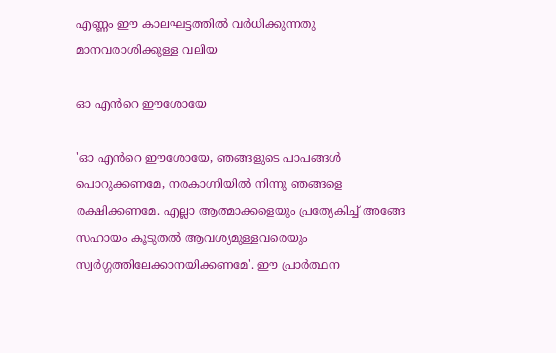എണ്ണം ഈ കാലഘട്ടത്തിൽ വർധിക്കുന്നതു മാനവരാശിക്കുള്ള വലിയ

ഓ എൻറെ ഈശോയേ

'ഓ എൻറെ ഈശോയേ, ഞങ്ങളുടെ പാപങ്ങൾ പൊറുക്കണമേ, നരകാഗ്നിയിൽ നിന്നു ഞങ്ങളെ രക്ഷിക്കണമേ. എല്ലാ ആത്മാക്കളെയും പ്രത്യേകിച്ച് അങ്ങേ സഹായം കൂടുതൽ ആവശ്യമുള്ളവരെയും സ്വർഗ്ഗത്തിലേക്കാനയിക്കണമേ'. ഈ പ്രാർത്ഥന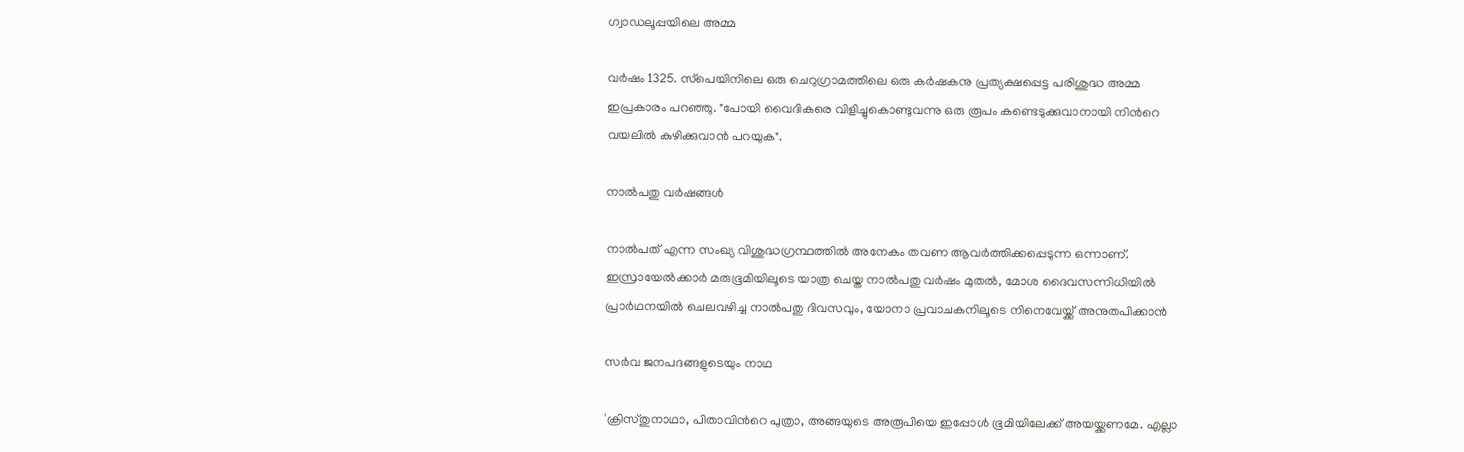ഗ്വാഡലൂപ്പയിലെ അമ്മ

വർഷം 1325. സ്‌പെയിനിലെ ഒരു ചെറുഗ്രാമത്തിലെ ഒരു കർഷകനു പ്രത്യക്ഷപ്പെട്ട പരിശുദ്ധ അമ്മ ഇപ്രകാരം പറഞ്ഞു. "പോയി വൈദികരെ വിളിച്ചുകൊണ്ടുവന്നു ഒരു രൂപം കണ്ടെടുക്കുവാനായി നിൻറെ വയലിൽ കുഴിക്കുവാൻ പറയുക".

നാൽപതു വർഷങ്ങൾ

നാൽപത് എന്ന സംഖ്യ വിശുദ്ധഗ്രന്ഥത്തിൽ അനേകം തവണ ആവർത്തിക്കപ്പെടുന്ന ഒന്നാണ്. ഇസ്രായേൽക്കാർ മരുഭൂമിയിലൂടെ യാത്ര ചെയ്ത നാൽപതു വർഷം മുതൽ, മോശ ദൈവസന്നിധിയിൽ പ്രാർഥനയിൽ ചെലവഴിച്ച നാൽപതു ദിവസവും, യോനാ പ്രവാചകനിലൂടെ നിനെവേയ്ക്ക് അനുതപിക്കാൻ

സർവ ജനപദങ്ങളുടെയും നാഥ

'ക്രിസ്തുനാഥാ, പിതാവിൻറെ പുത്രാ, അങ്ങയുടെ അരൂപിയെ ഇപ്പോൾ ഭൂമിയിലേക്ക് അയയ്ക്കണമേ. എല്ലാ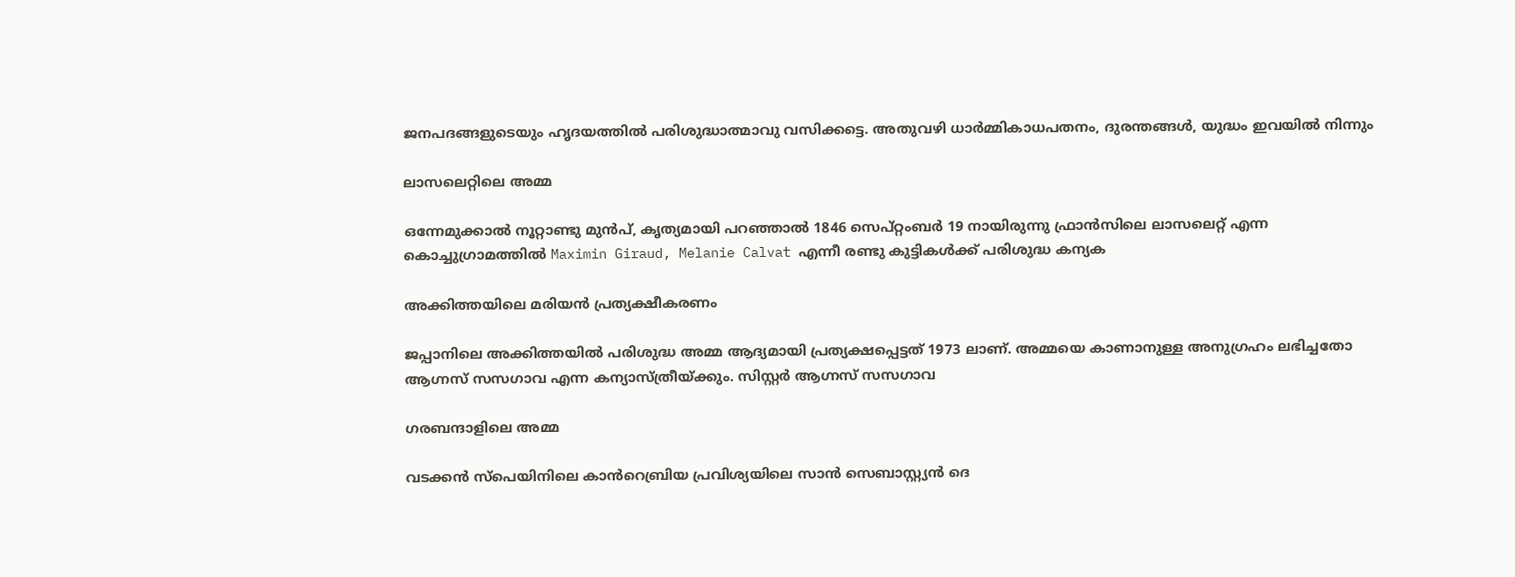ജനപദങ്ങളുടെയും ഹൃദയത്തിൽ പരിശുദ്ധാത്മാവു വസിക്കട്ടെ. അതുവഴി ധാർമ്മികാധപതനം, ദുരന്തങ്ങൾ, യുദ്ധം ഇവയിൽ നിന്നും

ലാസലെറ്റിലെ അമ്മ

ഒന്നേമുക്കാൽ നൂറ്റാണ്ടു മുൻപ്, കൃത്യമായി പറഞ്ഞാൽ 1846 സെപ്‌റ്റംബർ 19 നായിരുന്നു ഫ്രാൻസിലെ ലാസലെറ്റ് എന്ന കൊച്ചുഗ്രാമത്തിൽ Maximin Giraud, Melanie Calvat എന്നീ രണ്ടു കുട്ടികൾക്ക് പരിശുദ്ധ കന്യക

അക്കിത്തയിലെ മരിയൻ പ്രത്യക്ഷീകരണം

ജപ്പാനിലെ അക്കിത്തയിൽ പരിശുദ്ധ അമ്മ ആദ്യമായി പ്രത്യക്ഷപ്പെട്ടത് 1973 ലാണ്. അമ്മയെ കാണാനുള്ള അനുഗ്രഹം ലഭിച്ചതോ ആഗ്നസ് സസഗാവ എന്ന കന്യാസ്‌ത്രീയ്‌ക്കും. സിസ്റ്റർ ആഗ്നസ് സസഗാവ

ഗരബന്ദാളിലെ അമ്മ

വടക്കൻ സ്പെയിനിലെ കാൻറെബ്രിയ പ്രവിശ്യയിലെ സാൻ സെബാസ്റ്റ്യൻ ദെ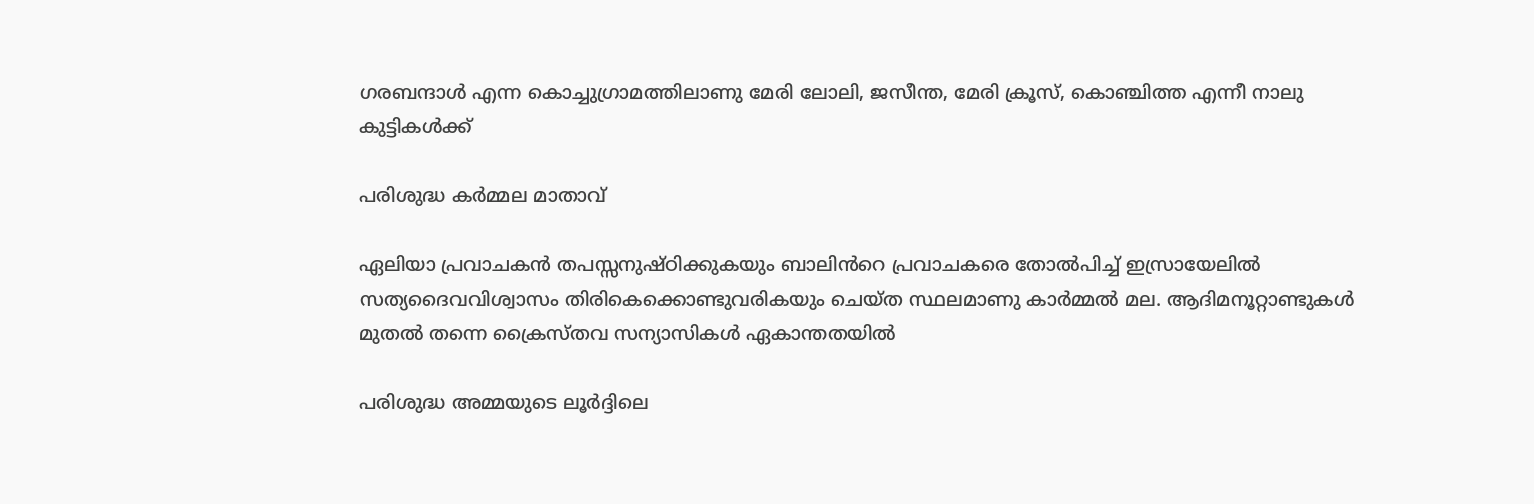ഗരബന്ദാൾ എന്ന കൊച്ചുഗ്രാമത്തിലാണു മേരി ലോലി, ജസീന്ത, മേരി ക്രൂസ്, കൊഞ്ചിത്ത എന്നീ നാലു കുട്ടികൾക്ക്

പരിശുദ്ധ കർമ്മല മാതാവ്

ഏലിയാ പ്രവാചകൻ തപസ്സനുഷ്ഠിക്കുകയും ബാലിൻറെ പ്രവാചകരെ തോൽപിച്ച് ഇസ്രായേലിൽ സത്യദൈവവിശ്വാസം തിരികെക്കൊണ്ടുവരികയും ചെയ്ത സ്ഥലമാണു കാർമ്മൽ മല. ആദിമനൂറ്റാണ്ടുകൾ മുതൽ തന്നെ ക്രൈസ്തവ സന്യാസികൾ ഏകാന്തതയിൽ

പരിശുദ്ധ അമ്മയുടെ ലൂർദ്ദിലെ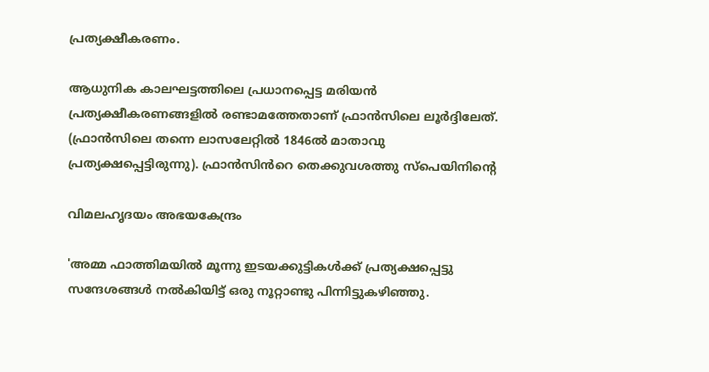പ്രത്യക്ഷീകരണം.

ആധുനിക കാലഘട്ടത്തിലെ പ്രധാനപ്പെട്ട മരിയൻ പ്രത്യക്ഷീകരണങ്ങളിൽ രണ്ടാമത്തേതാണ് ഫ്രാൻസിലെ ലൂർദ്ദിലേത്. (ഫ്രാൻസിലെ തന്നെ ലാസലേറ്റിൽ 1846ൽ മാതാവു പ്രത്യക്ഷപ്പെട്ടിരുന്നു). ഫ്രാൻസിൻറെ തെക്കുവശത്തു സ്പെയിനിൻ്റെ

വിമലഹൃദയം അഭയകേന്ദ്രം

'അമ്മ ഫാത്തിമയിൽ മൂന്നു ഇടയക്കുട്ടികൾക്ക് പ്രത്യക്ഷപ്പെട്ടു സന്ദേശങ്ങൾ നൽകിയിട്ട് ഒരു നൂറ്റാണ്ടു പിന്നിട്ടുകഴിഞ്ഞു.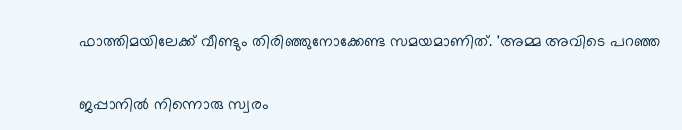ഫാത്തിമയിലേക്ക് വീണ്ടും തിരിഞ്ഞുനോക്കേണ്ട സമയമാണിത്. 'അമ്മ അവിടെ പറഞ്ഞ

ജപ്പാനിൽ നിന്നൊരു സ്വരം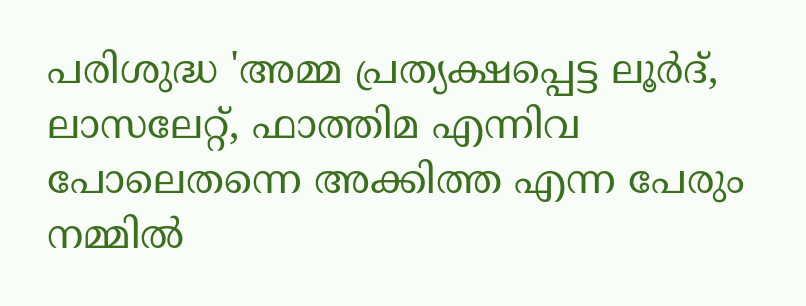പരിശുദ്ധ 'അമ്മ പ്രത്യക്ഷപ്പെട്ട ലൂർദ്, ലാസലേറ്റ്, ഫാത്തിമ എന്നിവ പോലെതന്നെ അക്കിത്ത എന്ന പേരും നമ്മിൽ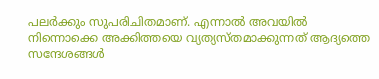പലർക്കും സുപരിചിതമാണ്. എന്നാൽ അവയിൽ നിന്നൊക്കെ അക്കിത്തയെ വ്യത്യസ്തമാക്കുന്നത് ആദ്യത്തെ സന്ദേശങ്ങൾ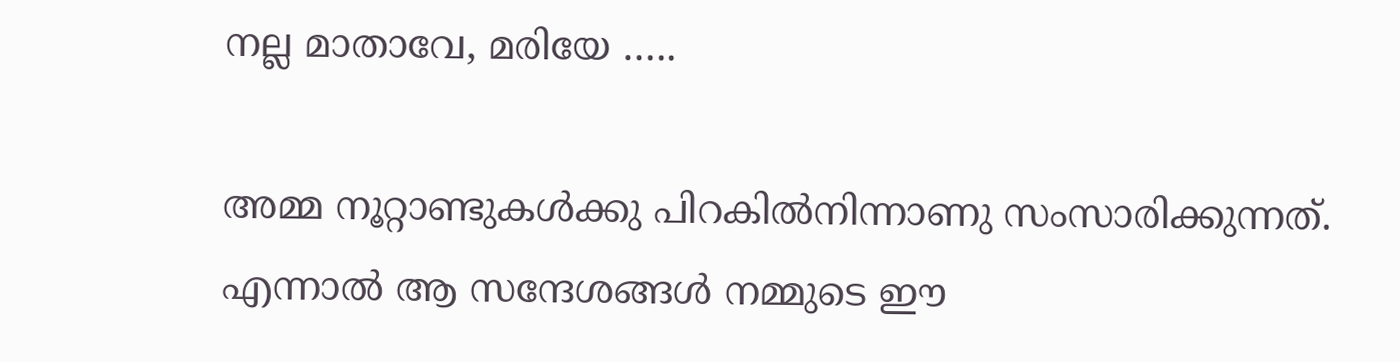നല്ല മാതാവേ, മരിയേ …..

അമ്മ നൂറ്റാണ്ടുകൾക്കു പിറകിൽനിന്നാണു സംസാരിക്കുന്നത്. എന്നാൽ ആ സന്ദേശങ്ങൾ നമ്മുടെ ഈ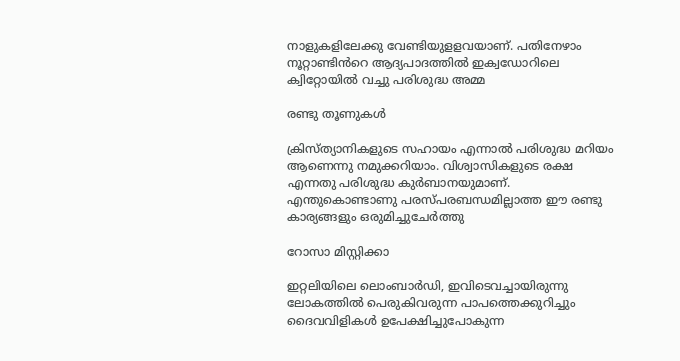നാളുകളിലേക്കു വേണ്ടിയുളളവയാണ്. പതിനേഴാം നൂറ്റാണ്ടിൻറെ ആദ്യപാദത്തിൽ ഇക്വഡോറിലെ ക്വിറ്റോയിൽ വച്ചു പരിശുദ്ധ അമ്മ

രണ്ടു തൂണുകൾ

ക്രിസ്ത്യാനികളുടെ സഹായം എന്നാൽ പരിശുദ്ധ മറിയം ആണെന്നു നമുക്കറിയാം. വിശ്വാസികളുടെ രക്ഷ എന്നതു പരിശുദ്ധ കുർബാനയുമാണ്. എന്തുകൊണ്ടാണു പരസ്പരബന്ധമില്ലാത്ത ഈ രണ്ടു കാര്യങ്ങളും ഒരുമിച്ചുചേർത്തു

റോസാ മിസ്റ്റിക്കാ

ഇറ്റലിയിലെ ലൊംബാർഡി, ഇവിടെവച്ചായിരുന്നു ലോകത്തിൽ പെരുകിവരുന്ന പാപത്തെക്കുറിച്ചും ദൈവവിളികൾ ഉപേക്ഷിച്ചുപോകുന്ന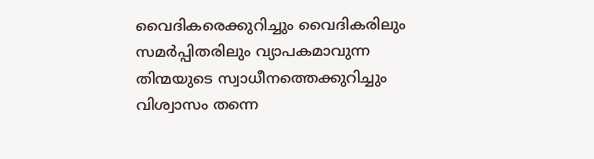വൈദികരെക്കുറിച്ചും വൈദികരിലും സമർപ്പിതരിലും വ്യാപകമാവുന്ന തിന്മയുടെ സ്വാധീനത്തെക്കുറിച്ചും വിശ്വാസം തന്നെ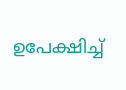ഉപേക്ഷിച്ച്